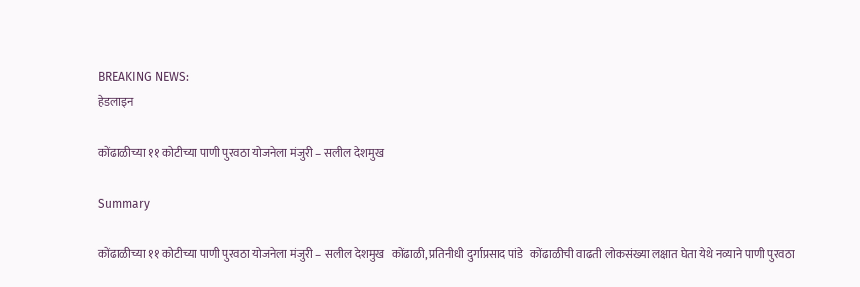BREAKING NEWS:
हेडलाइन

कोंढाळीच्या ११ कोटीच्या पाणी पुरवठा योजनेला मंजुरी – सलील देशमुख

Summary

कोंढाळीच्या ११ कोटीच्या पाणी पुरवठा योजनेला मंजुरी – सलील देशमुख   कोंढाळी, प्रतिनीधी दुर्गाप्रसाद पांडे   कोंढाळीची वाढती लोकसंख्या लक्षात घेता येथे नव्याने पाणी पुरवठा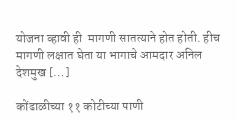योजना व्हावी ही  मागणी सातत्याने होत होती. हीच मागणी लक्षात घेता या भागाचे आमदार अनिल देशमुख […]

कोंढाळीच्या ११ कोटीच्या पाणी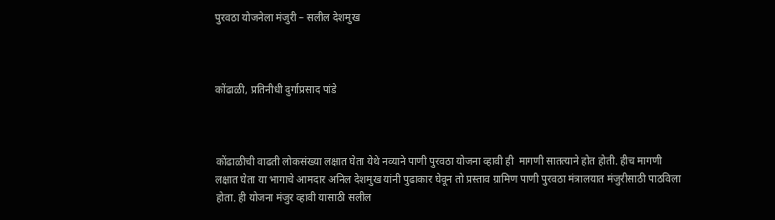पुरवठा योजनेला मंजुरी – सलील देशमुख



कोंढाळी, प्रतिनीधी दुर्गाप्रसाद पांडे



कोंढाळीची वाढती लोकसंख्या लक्षात घेता येथे नव्याने पाणी पुरवठा योजना व्हावी ही  मागणी सातत्याने होत होती. हीच मागणी लक्षात घेता या भागाचे आमदार अनिल देशमुख यांनी पुढाकार घेवून तो प्रस्ताव ग्रामिण पाणी पुरवठा मंत्रालयात मंजुरीसाठी पाठविला होता. ही योजना मंजुर व्हावी यासाठी सलील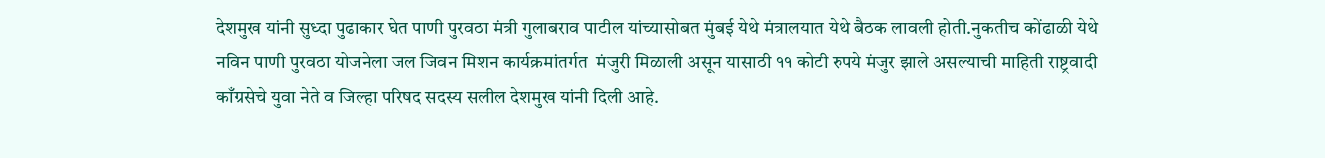देशमुख यांनी सुध्दा पुढाकार घेत पाणी पुरवठा मंत्री गुलाबराव पाटील यांच्यासोबत मुंबई येथे मंत्रालयात येथे बैठक लावली होती.नुकतीच कोंढाळी येथे नविन पाणी पुरवठा योजनेला जल जिवन मिशन कार्यक्रमांतर्गत  मंजुरी मिळाली असून यासाठी ११ कोटी रुपये मंजुर झाले असल्याची माहिती राष्ट्रवादी काँग्रसेचे युवा नेते व जिल्हा परिषद सदस्य सलील देशमुख यांनी दिली आहे.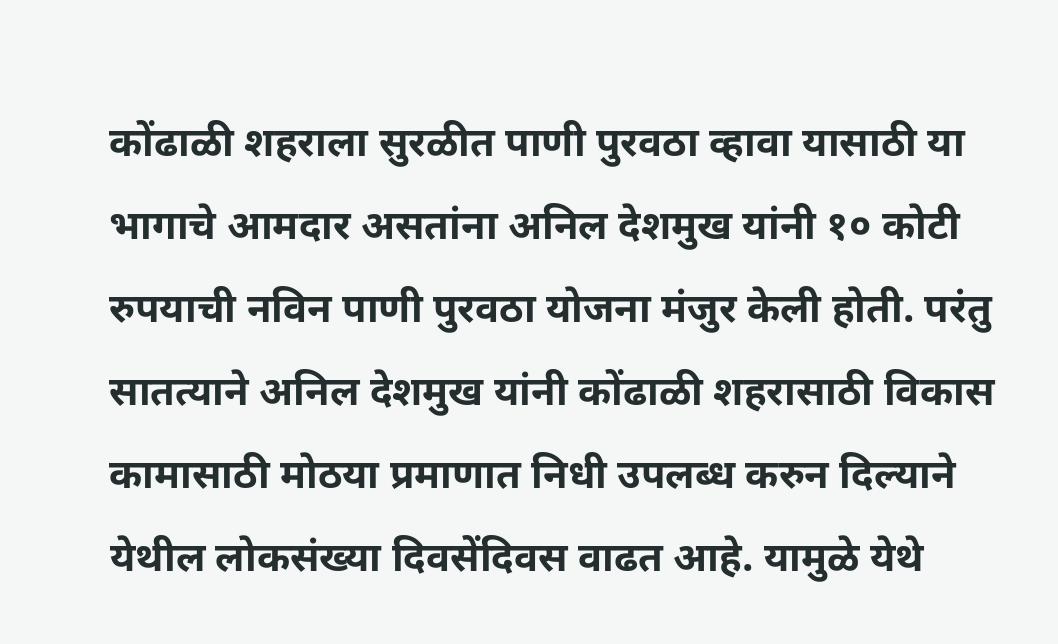कोंढाळी शहराला सुरळीत पाणी पुरवठा व्हावा यासाठी या भागाचे आमदार असतांना अनिल देशमुख यांनी १० कोटी रुपयाची नविन पाणी पुरवठा योजना मंजुर केली होती. परंतु सातत्याने अनिल देशमुख यांनी कोंढाळी शहरासाठी विकास कामासाठी मोठया प्रमाणात निधी उपलब्ध करुन दिल्याने येथील लोकसंख्या दिवसेंदिवस वाढत आहे. यामुळे येथे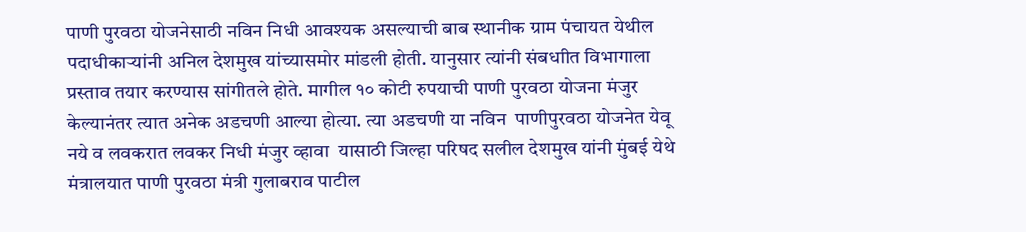पाणी पुरवठा योजनेसाठी नविन निधी आवश्यक असल्याची बाब स्थानीक ग्राम पंचायत येथील पदाधीकाऱ्यांनी अनिल देशमुख यांच्यासमोर मांडली होती. यानुसार त्यांनी संबधाीत विभागाला प्रस्ताव तयार करण्यास सांगीतले होते. मागील १० कोटी रुपयाची पाणी पुरवठा योजना मंजुर केल्यानंतर त्यात अनेक अडचणी आल्या होत्या. त्या अडचणी या नविन  पाणीपुरवठा योजनेत येवू नये व लवकरात लवकर निधी मंजुर व्हावा  यासाठी जिल्हा परिषद सलील देशमुख यांनी मुंबई येथे मंत्रालयात पाणी पुरवठा मंत्री गुलाबराव पाटील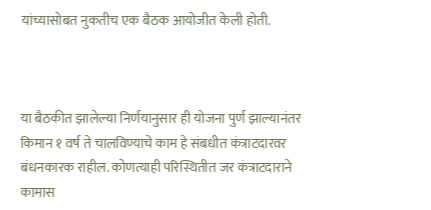यांच्यासोबत नुकतीच एक बैठक आयोजीत केली होती.



या बैठकीत झालेल्या निर्णयानुसार ही योजना पुर्ण झाल्यानंतर किमान १ वर्ष ते चालविण्याचे काम हे संबधीत कंत्राटदारवर बंधनकारक राहील. कोणत्याही परिस्थितीत जर कंत्राटदाराने कामास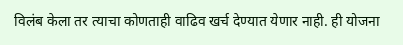विलंब केला तर त्याचा कोणताही वाढिव खर्च देण्यात येणार नाही. ही योजना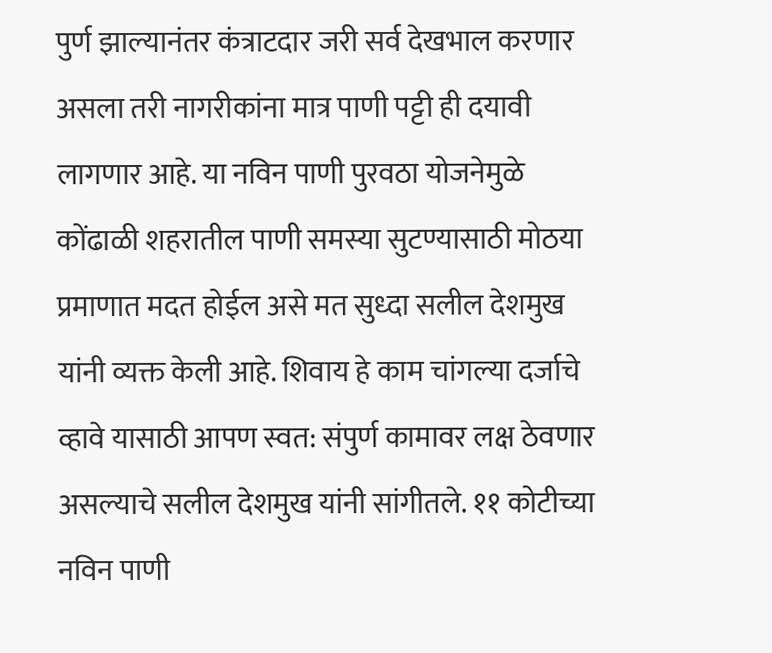पुर्ण झाल्यानंतर कंत्राटदार जरी सर्व देखभाल करणार असला तरी नागरीकांना मात्र पाणी पट्टी ही दयावी लागणार आहे. या नविन पाणी पुरवठा योजनेमुळे कोंढाळी शहरातील पाणी समस्या सुटण्यासाठी मोठया प्रमाणात मदत होईल असे मत सुध्दा सलील देशमुख यांनी व्यक्त केली आहे. शिवाय हे काम चांगल्या दर्जाचे व्हावे यासाठी आपण स्वत: संपुर्ण कामावर लक्ष ठेवणार असल्याचे सलील देशमुख यांनी सांगीतले. ११ कोटीच्या नविन पाणी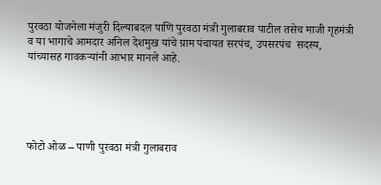पुरवठा योजनेला मंजुरी दिल्याबदल पाणि पुरवठा मंत्री गुलाबराव पाटील तसेच माजी गृहमंत्री व या भागाचे आमदार अनिल देशमुख यांचे ग्राम पंचायत सरपंच, उपसरपंच  सदस्य,  यांच्यासह गावकऱ्यांनी आभार मानले आहे.





फोटो ओळ – पाणी पुरवठा मंत्री गुलाबराव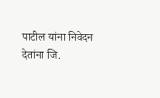पाटील यांना निवेदन देतांना जि.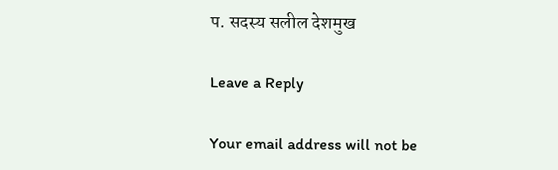प. सदस्य सलील देशमुख

Leave a Reply

Your email address will not be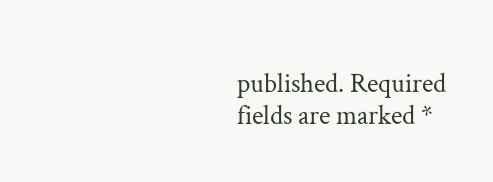published. Required fields are marked *